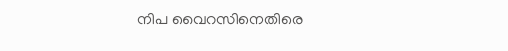നിപ വൈറസിനെതിരെ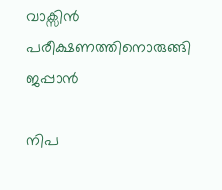വാക്സിന്‍ പരീക്ഷണത്തിനൊരുങ്ങി ജപ്പാന്‍

നിപ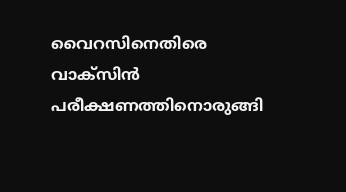വൈറസിനെതിരെ വാക്സിൻ പരീക്ഷണത്തിനൊരുങ്ങി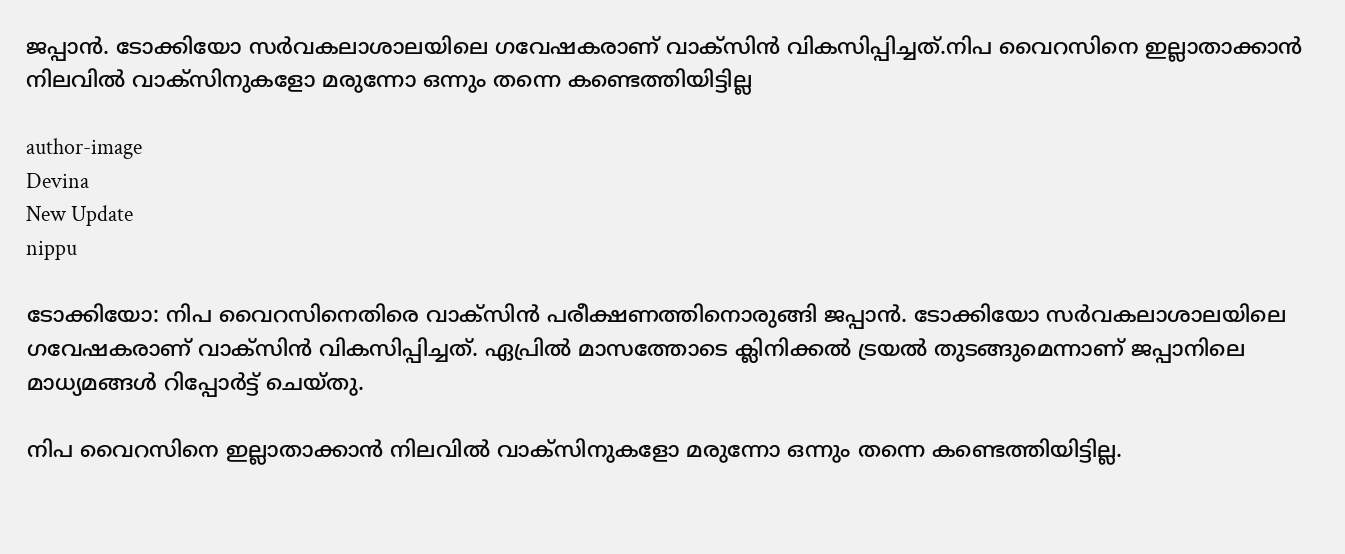ജപ്പാൻ. ടോക്കിയോ സർവകലാശാലയിലെ ഗവേഷകരാണ് വാക്സിൻ വികസിപ്പിച്ചത്.നിപ വൈറസിനെ ഇല്ലാതാക്കാൻ നിലവിൽ വാക്സിനുകളോ മരുന്നോ ഒന്നും തന്നെ കണ്ടെത്തിയിട്ടില്ല

author-image
Devina
New Update
nippu

ടോക്കിയോ: നിപ വൈറസിനെതിരെ വാക്സിൻ പരീക്ഷണത്തിനൊരുങ്ങി ജപ്പാൻ. ടോക്കിയോ സർവകലാശാലയിലെ ഗവേഷകരാണ് വാക്സിൻ വികസിപ്പിച്ചത്. ഏപ്രിൽ മാസത്തോടെ ക്ലിനിക്കൽ ട്രയൽ തുടങ്ങുമെന്നാണ് ജപ്പാനിലെ മാധ്യമങ്ങൾ റിപ്പോർട്ട് ചെയ്തു.

നിപ വൈറസിനെ ഇല്ലാതാക്കാൻ നിലവിൽ വാക്സിനുകളോ മരുന്നോ ഒന്നും തന്നെ കണ്ടെത്തിയിട്ടില്ല.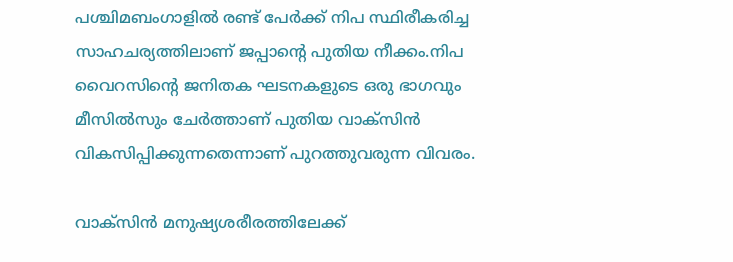പശ്ചിമബംഗാളിൽ രണ്ട് പേർക്ക് നിപ സ്ഥിരീകരിച്ച സാഹചര്യത്തിലാണ് ജപ്പാന്റെ പുതിയ നീക്കം.നിപ വൈറസിന്റെ ജനിതക ഘടനകളുടെ ഒരു ഭാഗവും മീസിൽസും ചേർത്താണ് പുതിയ വാക്സിൻ വികസിപ്പിക്കുന്നതെന്നാണ് പുറത്തുവരുന്ന വിവരം.

വാക്സിൻ മനുഷ്യശരീരത്തിലേക്ക്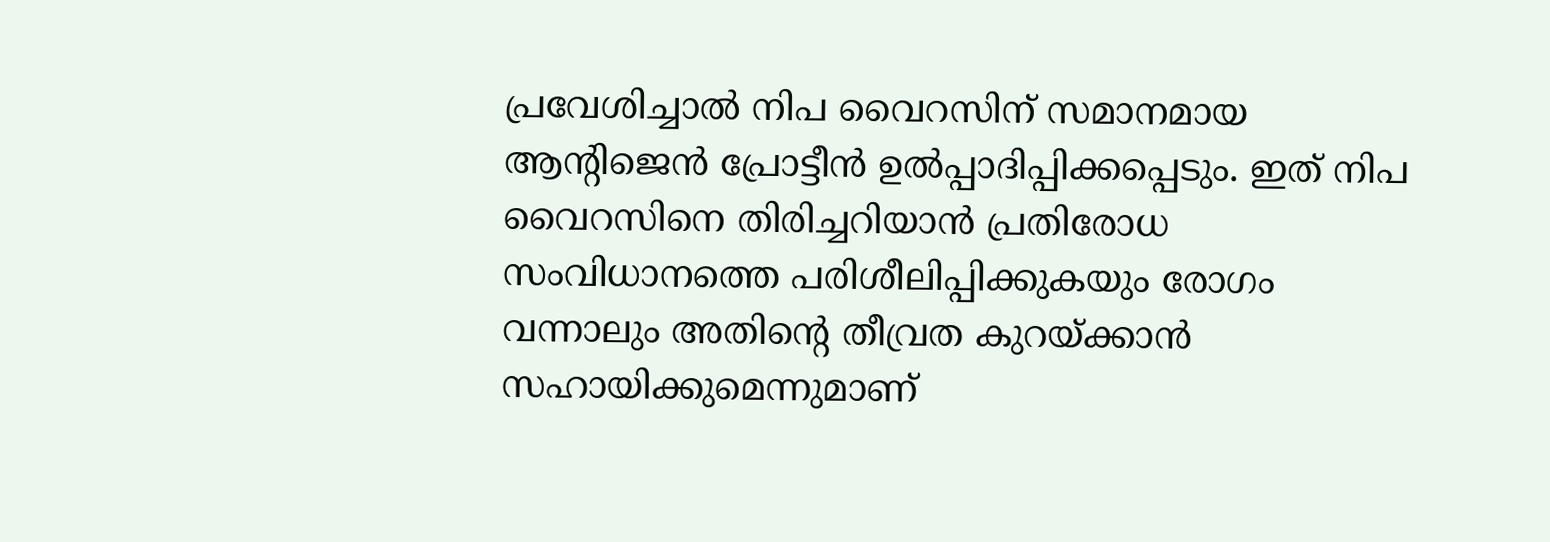പ്രവേശിച്ചാൽ നിപ വൈറസിന് സമാനമായ ആന്റിജെൻ പ്രോട്ടീൻ ഉൽപ്പാദിപ്പിക്കപ്പെടും. ഇത് നിപ വൈറസിനെ തിരിച്ചറിയാൻ പ്രതിരോധ സംവിധാനത്തെ പരിശീലിപ്പിക്കുകയും രോഗം വന്നാലും അതിന്റെ തീവ്രത കുറയ്ക്കാൻ സഹായിക്കുമെന്നുമാണ്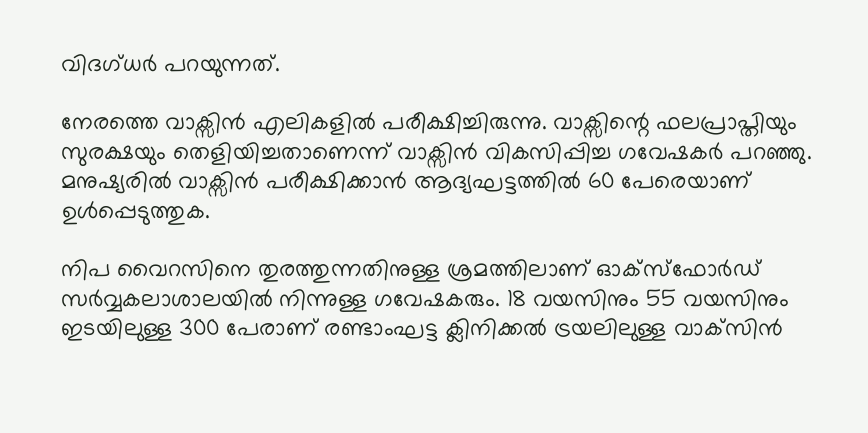വിദഗ്ധർ പറയുന്നത്.

നേരത്തെ വാക്സിൻ എലികളിൽ പരീക്ഷിച്ചിരുന്നു. വാക്സിന്റെ ഫലപ്രാപ്തിയും സുരക്ഷയും തെളിയിച്ചതാണെന്ന് വാക്സിൻ വികസിപ്പിച്ച ഗവേഷകർ പറഞ്ഞു. മനുഷ്യരിൽ വാക്സിൻ പരീക്ഷിക്കാൻ ആദ്യഘട്ടത്തിൽ 60 പേരെയാണ് ഉൾപ്പെടുത്തുക.

നിപ വൈറസിനെ തുരത്തുന്നതിനുള്ള ശ്രമത്തിലാണ് ഓക്സ്ഫോർഡ് സർവ്വകലാശാലയിൽ നിന്നുള്ള ഗവേഷകരും. 18 വയസിനും 55 വയസിനും ഇടയിലുള്ള 300 പേരാണ് രണ്ടാംഘട്ട ക്ലിനിക്കൽ ട്രയലിലുള്ള വാക്‌സിൻ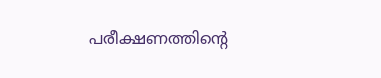പരീക്ഷണത്തിന്റെ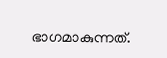ഭാഗമാകുന്നത്.